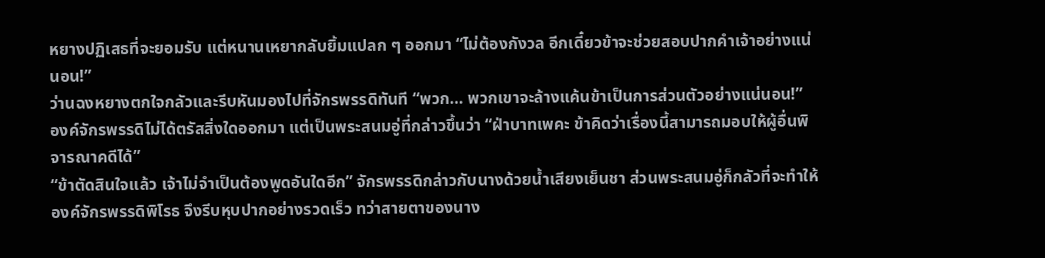หยางปฏิเสธที่จะยอมรับ แต่หนานเหยากลับยิ้มแปลก ๆ ออกมา “ไม่ต้องกังวล อีกเดี๋ยวข้าจะช่วยสอบปากคำเจ้าอย่างแน่นอน!”
ว่านฉงหยางตกใจกลัวและรีบหันมองไปที่จักรพรรดิทันที “พวก… พวกเขาจะล้างแค้นข้าเป็นการส่วนตัวอย่างแน่นอน!”
องค์จักรพรรดิไม่ได้ตรัสสิ่งใดออกมา แต่เป็นพระสนมอู่ที่กล่าวขึ้นว่า “ฝ่าบาทเพคะ ข้าคิดว่าเรื่องนี้สามารถมอบให้ผู้อื่นพิจารณาคดีได้”
“ข้าตัดสินใจแล้ว เจ้าไม่จำเป็นต้องพูดอันใดอีก” จักรพรรดิกล่าวกับนางด้วยน้ำเสียงเย็นชา ส่วนพระสนมอู่ก็กลัวที่จะทำให้องค์จักรพรรดิพิโรธ จึงรีบหุบปากอย่างรวดเร็ว ทว่าสายตาของนาง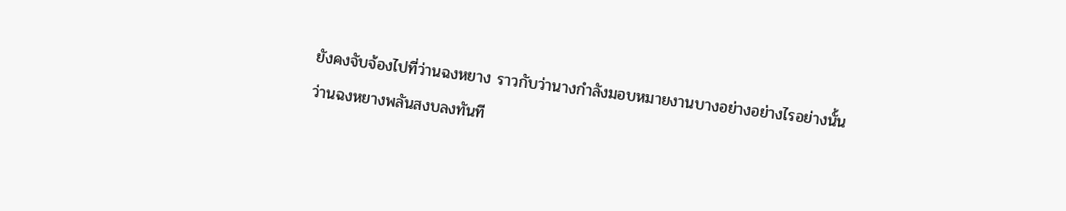ยังคงจับจ้องไปที่ว่านฉงหยาง ราวกับว่านางกำลังมอบหมายงานบางอย่างอย่างไรอย่างนั้น
ว่านฉงหยางพลันสงบลงทันที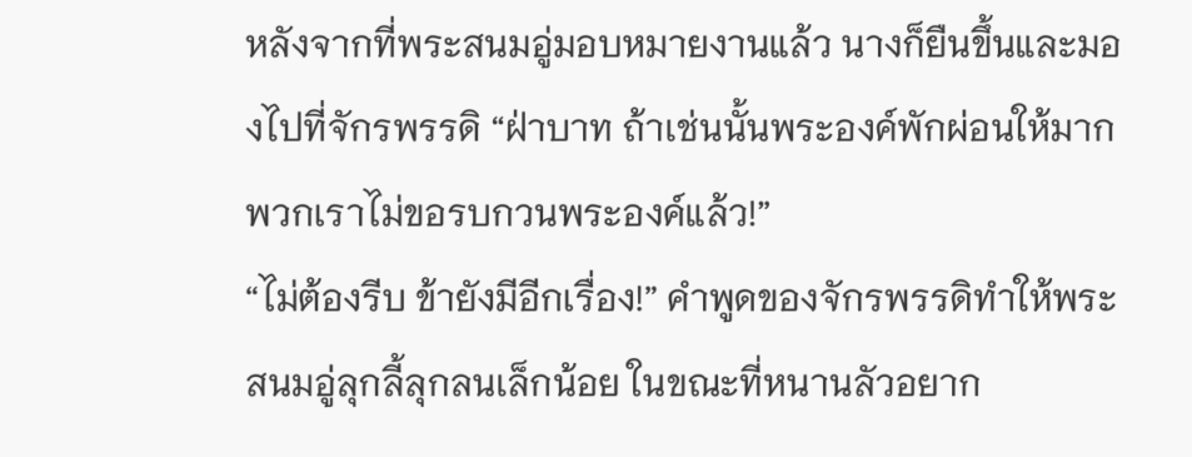หลังจากที่พระสนมอู่มอบหมายงานแล้ว นางก็ยืนขึ้นและมองไปที่จักรพรรดิ “ฝ่าบาท ถ้าเช่นนั้นพระองค์พักผ่อนให้มาก พวกเราไม่ขอรบกวนพระองค์แล้ว!”
“ไม่ต้องรีบ ข้ายังมีอีกเรื่อง!” คำพูดของจักรพรรดิทำให้พระสนมอู่ลุกลี้ลุกลนเล็กน้อย ในขณะที่หนานลัวอยาก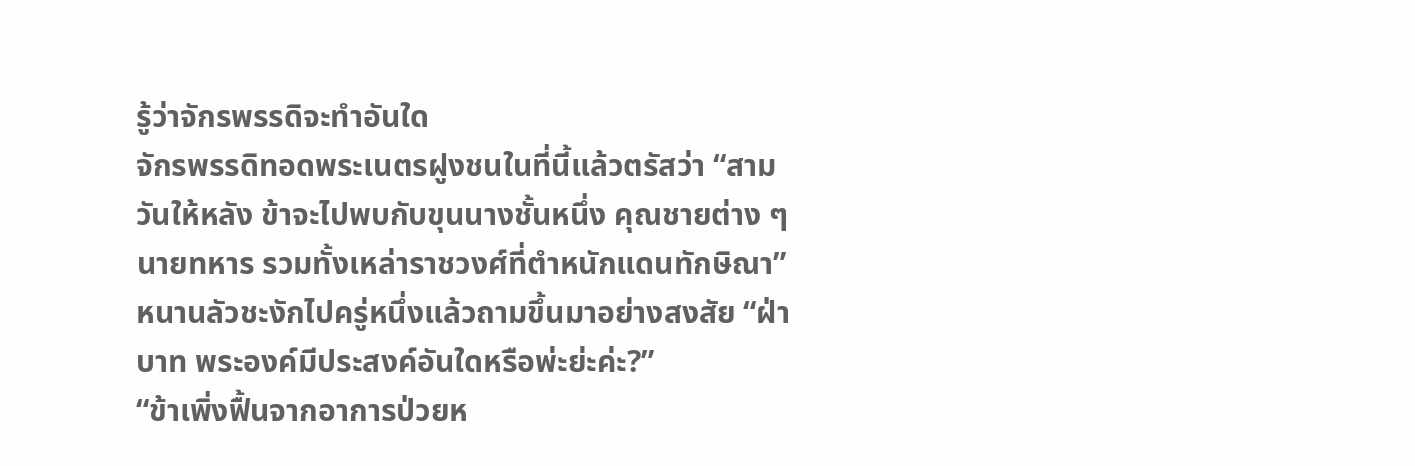รู้ว่าจักรพรรดิจะทำอันใด
จักรพรรดิทอดพระเนตรฝูงชนในที่นี้แล้วตรัสว่า “สามวันให้หลัง ข้าจะไปพบกับขุนนางชั้นหนึ่ง คุณชายต่าง ๆ นายทหาร รวมทั้งเหล่าราชวงศ์ที่ตำหนักแดนทักษิณา”
หนานลัวชะงักไปครู่หนึ่งแล้วถามขึ้นมาอย่างสงสัย “ฝ่าบาท พระองค์มีประสงค์อันใดหรือพ่ะย่ะค่ะ?”
“ข้าเพิ่งฟื้นจากอาการป่วยห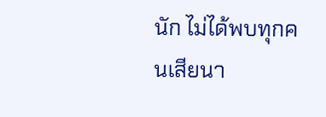นัก ไม่ได้พบทุกคนเสียนา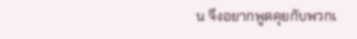น จึงอยากพูดคุยกับพวกเ